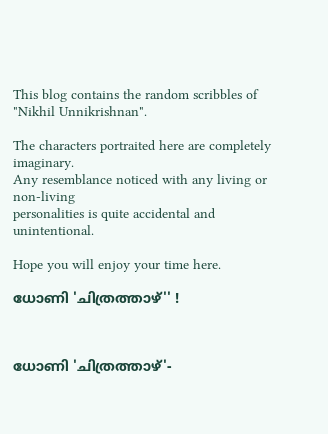This blog contains the random scribbles of "Nikhil Unnikrishnan".

The characters portraited here are completely imaginary.
Any resemblance noticed with any living or non-living
personalities is quite accidental and unintentional.

Hope you will enjoy your time here.

ധോണി 'ചിത്രത്താഴ്'' !



ധോണി 'ചിത്രത്താഴ്'-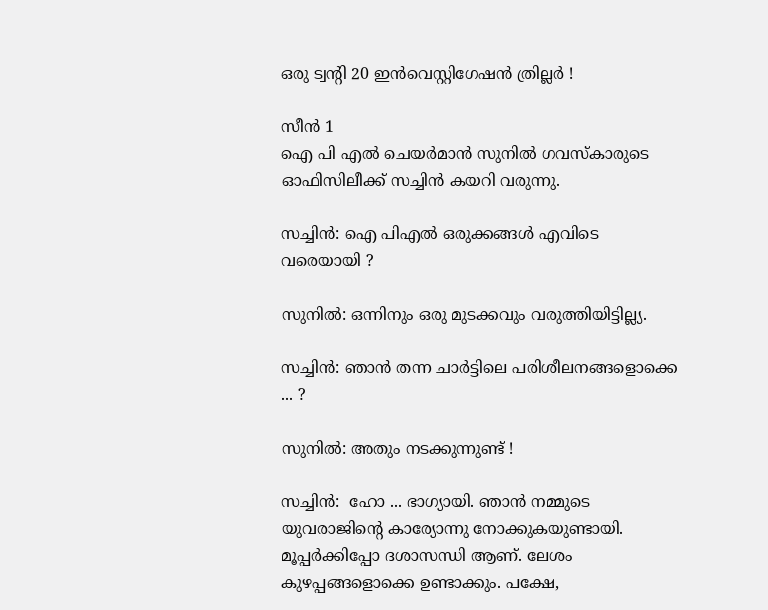ഒരു ട്വന്റി 20 ഇന്‍വെസ്റ്റിഗേഷന്‍ ത്രില്ലര്‍ !

സീന്‍ 1
ഐ പി എല്‍ ചെയര്‍മാന്‍ സുനില്‍ ഗവസ്കാരുടെ ഓഫിസിലീക്ക് സച്ചിന്‍ കയറി വരുന്നു.

സച്ചിന്‍: ഐ പിഎല്‍ ഒരുക്കങ്ങള്‍ എവിടെ വരെയായി ?

സുനില്‍: ഒന്നിനും ഒരു മുടക്കവും വരുത്തിയിട്ടില്ല്യ.

സച്ചിന്‍: ഞാന്‍ തന്ന ചാര്‍ട്ടിലെ പരിശീലനങ്ങളൊക്കെ ... ?

സുനില്‍: അതും നടക്കുന്നുണ്ട് !

സച്ചിന്‍:  ഹോ ... ഭാഗ്യായി. ഞാന്‍ നമ്മുടെ യുവരാജിന്റെ കാര്യോന്നു നോക്കുകയുണ്ടായി. മൂപ്പര്‍ക്കിപ്പോ ദശാസന്ധി ആണ്. ലേശം കുഴപ്പങ്ങളൊക്കെ ഉണ്ടാക്കും. പക്ഷേ,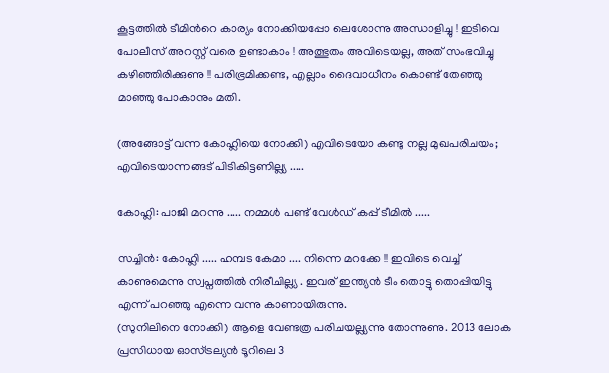കൂട്ടത്തില്‍ ടീമിന്‍റെ കാര്യം നോക്കിയപ്പോ ലെശോന്നു അന്ധാളിച്ചു ! ഇടിവെ പോലീസ് അറസ്റ്റ് വരെ ഉണ്ടാകാം ! അത്ഭുതം അവിടെയല്ല, അത് സംഭവിച്ചു കഴിഞ്ഞിരിക്കുണു !! പരിഭ്രമിക്കണ്ട, എല്ലാം ദൈവാധീനം കൊണ്ട് തേഞ്ഞു മാഞ്ഞു പോകാനും മതി.

(അങ്ങോട്ട്‌ വന്ന കോഹ്ലിയെ നോക്കി) എവിടെയോ കണ്ടു നല്ല മുഖപരിചയം; എവിടെയാന്നങ്ങട് പിടികിട്ടണില്ല്യ .....

കോഹ്ലി: പാജി മറന്നു ..... നമ്മള്‍ പണ്ട് വേള്‍ഡ് കപ്പ്‌ ടീമില്‍ .....

സച്ചിന്‍: കോഹ്ലി ..... ഹമ്പട കേമാ .... നിന്നെ മറക്കേ !! ഇവിടെ വെച്ച് കാണുമെന്നു സ്വപ്നത്തില്‍ നിരീചില്ല്യ . ഇവര് ഇന്ത്യന്‍ ടീം തൊട്ടു തൊപ്പിയിട്ടു എന്ന് പറഞ്ഞു എന്നെ വന്നു കാണായിരുന്നു.
(സുനിലിനെ നോക്കി) ആളെ വേണ്ടത്ര പരിചയല്ല്യന്നു തോന്നുണു. 2013 ലോക പ്രസിധായ ഓസ്ട്രല്യന്‍ ടൂറിലെ 3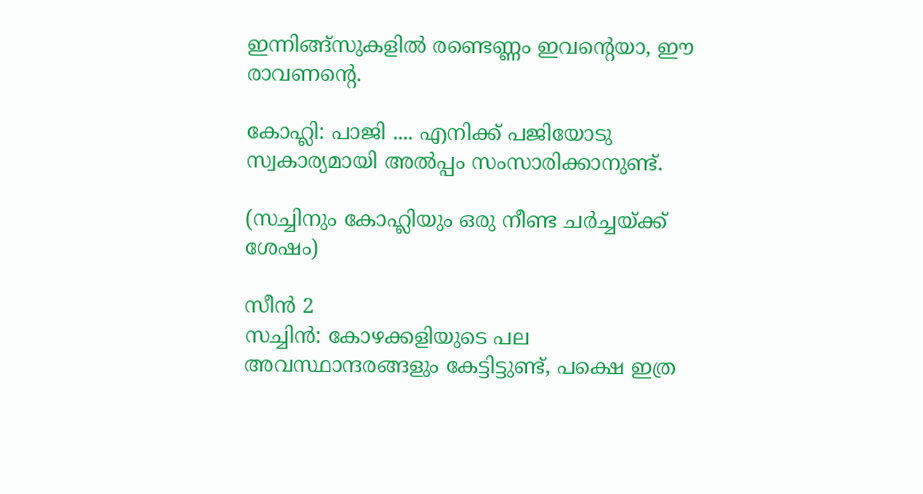ഇന്നിങ്ങ്സുകളില്‍ രണ്ടെണ്ണം ഇവന്‍റെയാ, ഈ രാവണന്റെ.

കോഹ്ലി: പാജി .... എനിക്ക് പജിയോടു സ്വകാര്യമായി അല്‍പ്പം സംസാരിക്കാനുണ്ട്.

(സച്ചിനും കോഹ്ലിയും ഒരു നീണ്ട ചര്‍ച്ചയ്ക്ക് ശേഷം)

സീന്‍ 2
സച്ചിന്‍: കോഴക്കളിയുടെ പല അവസ്ഥാന്ദരങ്ങളും കേട്ടിട്ടുണ്ട്, പക്ഷെ ഇത്ര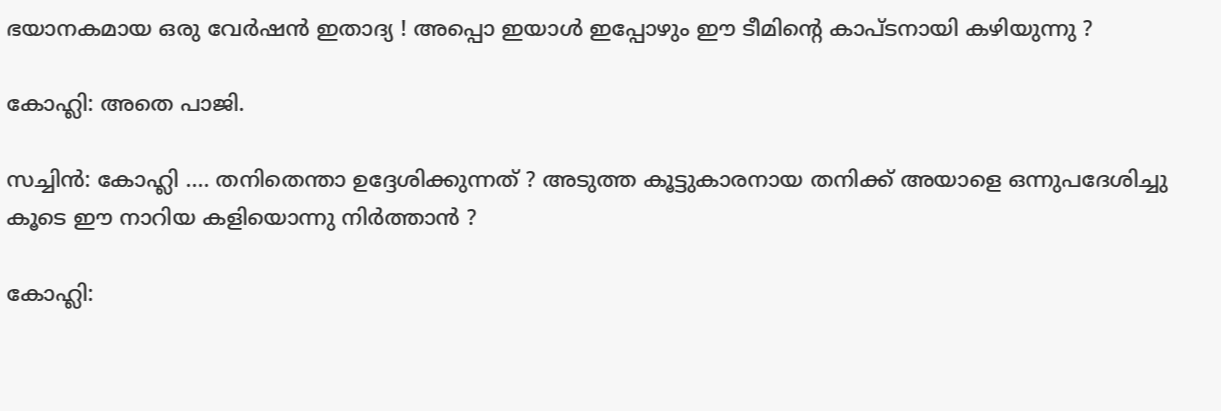ഭയാനകമായ ഒരു വേര്‍ഷന്‍ ഇതാദ്യ ! അപ്പൊ ഇയാള്‍ ഇപ്പോഴും ഈ ടീമിന്‍റെ കാപ്ടനായി കഴിയുന്നു ?

കോഹ്ലി: അതെ പാജി.

സച്ചിന്‍: കോഹ്ലി .... തനിതെന്താ ഉദ്ദേശിക്കുന്നത് ? അടുത്ത കൂട്ടുകാരനായ തനിക്ക് അയാളെ ഒന്നുപദേശിച്ചു കൂടെ ഈ നാറിയ കളിയൊന്നു നിര്‍ത്താന്‍ ?

കോഹ്ലി: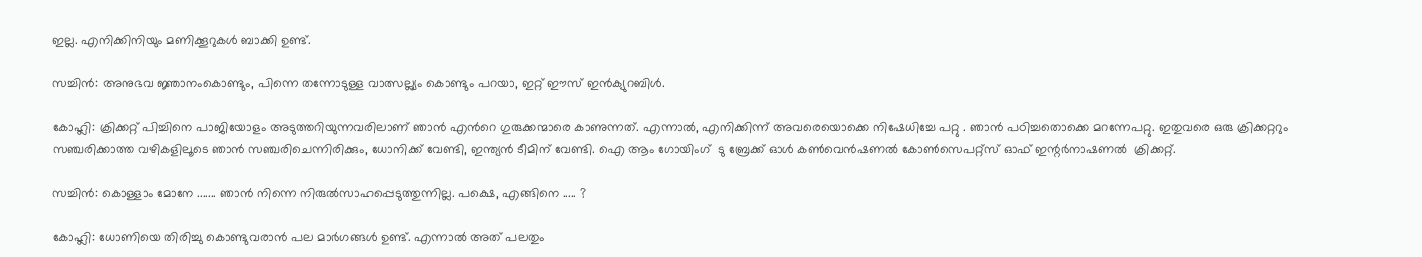ഇല്ല. എനിക്കിനിയും മണിക്കൂറുകള്‍ ബാക്കി ഉണ്ട്.

സച്ചിന്‍: അനുഭവ ജ്ഞാനംകൊണ്ടും, പിന്നെ തന്നോടുള്ള വാത്സല്ല്യം കൊണ്ടും പറയാ, ഇറ്റ്‌ ഈസ്‌ ഇന്‍ക്യുറബിള്‍.

കോഹ്ലി: ക്രിക്കറ്റ് പിച്ചിനെ പാജിയോളം അടുത്തറിയുന്നവരിലാണ് ഞാന്‍ എന്‍റെ ഗുരുക്കന്മാരെ കാണുന്നത്. എന്നാല്‍, എനിക്കിന്ന് അവരെയൊക്കെ നിഷേധിച്ചേ പറ്റു . ഞാന്‍ പഠിച്ചതൊക്കെ മറന്നേപറ്റു. ഇതുവരെ ഒരു ക്രിക്കറ്ററും സഞ്ചരിക്കാത്ത വഴികളിലൂടെ ഞാന്‍ സഞ്ചരിചെന്നിരിക്കും, ധോനിക്ക് വേണ്ടി, ഇന്ത്യന്‍ ടീമിന് വേണ്ടി. ഐ ആം ഗോയിംഗ്  ടു ബ്രേക്ക്‌ ഓള്‍ കണ്‍വെന്‍ഷണല്‍ കോണ്‍സെപറ്റ്സ് ഓഫ് ഇന്റര്‍നാഷണല്‍  ക്രിക്കറ്റ്‌.

സച്ചിന്‍: കൊള്ളാം മോനേ ....... ഞാന്‍ നിന്നെ നിരുല്‍സാഹപ്പെടുത്തുന്നില്ല. പക്ഷെ, എങ്ങിനെ ..... ?

കോഹ്ലി: ധോണിയെ തിരിച്ചു കൊണ്ടുവരാന്‍ പല മാര്‍ഗങ്ങള്‍ ഉണ്ട്. എന്നാല്‍ അത് പലതും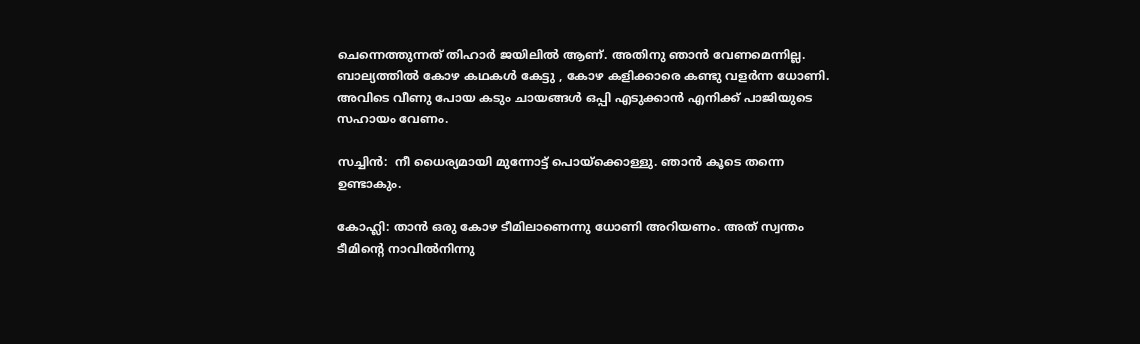ചെന്നെത്തുന്നത് തിഹാര്‍ ജയിലില്‍ ആണ്. അതിനു ഞാന്‍ വേണമെന്നില്ല. ബാല്യത്തില്‍ കോഴ കഥകള്‍ കേട്ടു , കോഴ കളിക്കാരെ കണ്ടു വളര്‍ന്ന ധോണി. അവിടെ വീണു പോയ കടും ചായങ്ങള്‍ ഒപ്പി എടുക്കാന്‍ എനിക്ക് പാജിയുടെ സഹായം വേണം.

സച്ചിന്‍:  നീ ധൈര്യമായി മുന്നോട്ട് പൊയ്ക്കൊള്ളു. ഞാന്‍ കൂടെ തന്നെ ഉണ്ടാകും.

കോഹ്ലി: താന്‍ ഒരു കോഴ ടീമിലാണെന്നു ധോണി അറിയണം. അത് സ്വന്തം ടീമിന്‍റെ നാവില്‍നിന്നു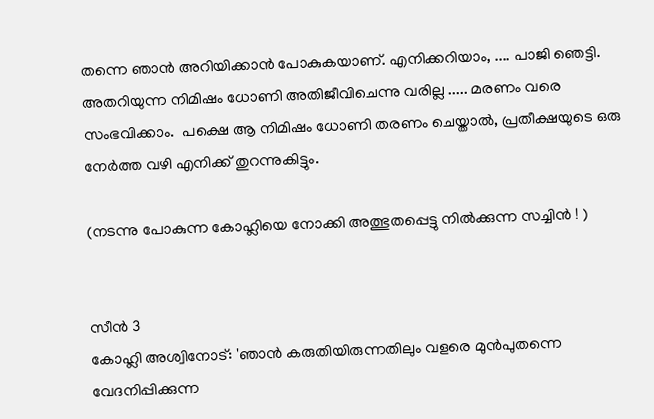തന്നെ ഞാന്‍ അറിയിക്കാന്‍ പോകുകയാണ്. എനിക്കറിയാം, .... പാജി ഞെട്ടി. അതറിയുന്ന നിമിഷം ധോണി അതിജീവിചെന്നു വരില്ല ..... മരണം വരെ സംഭവിക്കാം.  പക്ഷെ ആ നിമിഷം ധോണി തരണം ചെയ്താല്‍, പ്രതീക്ഷയുടെ ഒരു നേര്‍ത്ത വഴി എനിക്ക് തുറന്നുകിട്ടും.

(നടന്നു പോകുന്ന കോഹ്ലിയെ നോക്കി അത്ഭുതപ്പെട്ടു നില്‍ക്കുന്ന സച്ചിന്‍ ! )


സീന്‍ 3
കോഹ്ലി അശ്വിനോട്: 'ഞാന്‍ കരുതിയിരുന്നതിലും വളരെ മുന്‍പുതന്നെ വേദനിപ്പിക്കുന്ന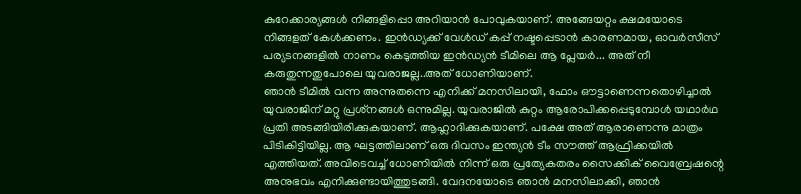കുറേക്കാര്യങ്ങള്‍ നിങ്ങളിപ്പൊ അറിയാന്‍ പോവുകയാണ്. അങ്ങേയറ്റം ക്ഷമയോടെ നിങ്ങളത് കേള്‍ക്കണം. ഇന്‍ഡ്യക്ക് വേള്‍ഡ് കപ്പ് നഷ്ടപ്പെടാന്‍ കാരണമായ, ഓവര്‍സീസ് പര്യടനങ്ങളില്‍ നാണം കെടുത്തിയ ഇന്‍ഡ്യന്‍ ടീമിലെ ആ പ്ലേയര്‍... അത് നീ കരുതുന്നതുപോലെ യുവരാജല്ല..അത് ധോണിയാണ്.
ഞാന്‍ ടീമില്‍ വന്ന അന്നുതന്നെ എനിക്ക് മനസിലായി, ഫോം ഔട്ടാണെന്നതൊഴിച്ചാല്‍ യുവരാജിന് മറ്റു പ്രശ്‌നങ്ങള്‍ ഒന്നുമില്ല. യുവരാജില്‍ കുറ്റം ആരോപിക്കപ്പെടുമ്പോള്‍ യഥാര്‍ഥ പ്രതി അടങ്ങിയിരിക്കുകയാണ്. ആഹ്ലാദിക്കുകയാണ്. പക്ഷേ അത് ആരാണെന്നു മാത്രം പിടികിട്ടിയില്ല. ആ ഘട്ടത്തിലാണ് ഒരു ദിവസം ഇന്ത്യന്‍ ടീം സൗത്ത് ആഫ്രിക്കയില്‍ എത്തിയത്. അവിടെവച്ച് ധോണിയില്‍ നിന്ന് ഒരു പ്രത്യേകതരം സൈക്കിക് വൈബ്രേഷന്റെ അനുഭവം എനിക്കുണ്ടായിത്തുടങ്ങി. വേദനയോടെ ഞാന്‍ മനസിലാക്കി, ഞാന്‍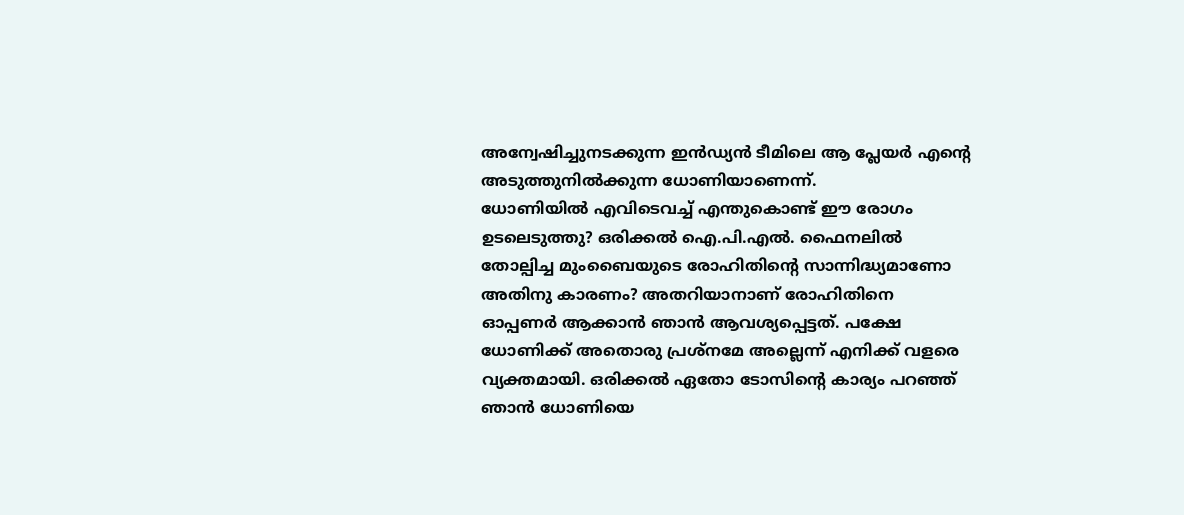അന്വേഷിച്ചുനടക്കുന്ന ഇന്‍ഡ്യന്‍ ടീമിലെ ആ പ്ലേയര്‍ എന്റെ അടുത്തുനില്‍ക്കുന്ന ധോണിയാണെന്ന്.
ധോണിയില്‍ എവിടെവച്ച് എന്തുകൊണ്ട് ഈ രോഗം ഉടലെടുത്തു? ഒരിക്കല്‍ ഐ.പി.എല്‍. ഫൈനലില്‍ തോല്പിച്ച മുംബൈയുടെ രോഹിതിന്റെ സാന്നിദ്ധ്യമാണോ അതിനു കാരണം? അതറിയാനാണ് രോഹിതിനെ ഓപ്പണര്‍ ആക്കാന്‍ ഞാന്‍ ആവശ്യപ്പെട്ടത്. പക്ഷേ ധോണിക്ക് അതൊരു പ്രശ്‌നമേ അല്ലെന്ന് എനിക്ക് വളരെ വ്യക്തമായി. ഒരിക്കല്‍ ഏതോ ടോസിന്റെ കാര്യം പറഞ്ഞ് ഞാന്‍ ധോണിയെ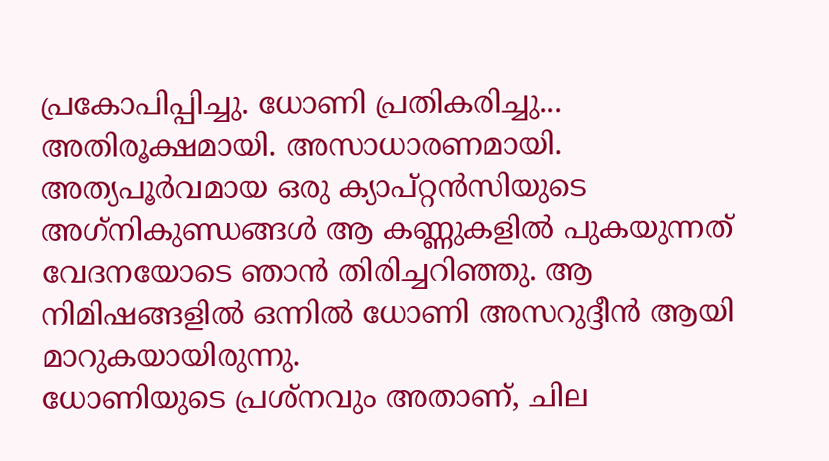പ്രകോപിപ്പിച്ചു. ധോണി പ്രതികരിച്ചു... അതിരൂക്ഷമായി. അസാധാരണമായി. അത്യപൂര്‍വമായ ഒരു ക്യാപ്റ്റന്‍സിയുടെ അഗ്‌നികുണ്ഡങ്ങള്‍ ആ കണ്ണുകളില്‍ പുകയുന്നത് വേദനയോടെ ഞാന്‍ തിരിച്ചറിഞ്ഞു. ആ നിമിഷങ്ങളില്‍ ഒന്നില്‍ ധോണി അസറുദ്ദീന്‍ ആയി മാറുകയായിരുന്നു.
ധോണിയുടെ പ്രശ്‌നവും അതാണ്, ചില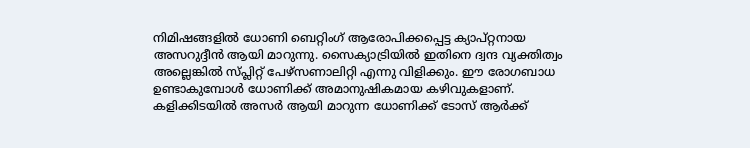നിമിഷങ്ങളില്‍ ധോണി ബെറ്റിംഗ് ആരോപിക്കപ്പെട്ട ക്യാപ്റ്റനായ അസറുദ്ദീന്‍ ആയി മാറുന്നു. സൈക്യാട്രിയില്‍ ഇതിനെ ദ്വന്ദ വ്യക്തിത്വം അല്ലെങ്കില്‍ സ്പ്ലിറ്റ് പേഴ്‌സണാലിറ്റി എന്നു വിളിക്കും. ഈ രോഗബാധ ഉണ്ടാകുമ്പോള്‍ ധോണിക്ക് അമാനുഷികമായ കഴിവുകളാണ്. കളിക്കിടയില്‍ അസര്‍ ആയി മാറുന്ന ധോണിക്ക് ടോസ് ആര്‍ക്ക്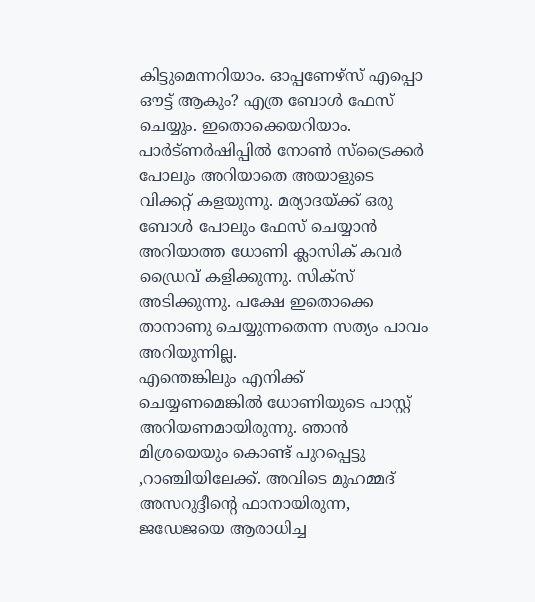കിട്ടുമെന്നറിയാം. ഓപ്പണേഴ്‌സ് എപ്പൊ ഔട്ട് ആകും? എത്ര ബോള്‍ ഫേസ് ചെയ്യും. ഇതൊക്കെയറിയാം. പാര്‍ട്ണര്‍ഷിപ്പില്‍ നോണ്‍ സ്‌ട്രൈക്കര്‍ പോലും അറിയാതെ അയാളുടെ വിക്കറ്റ് കളയുന്നു. മര്യാദയ്ക്ക് ഒരു ബോള്‍ പോലും ഫേസ് ചെയ്യാന്‍ അറിയാത്ത ധോണി ക്ലാസിക് കവര്‍ ഡ്രൈവ് കളിക്കുന്നു. സിക്‌സ് അടിക്കുന്നു. പക്ഷേ ഇതൊക്കെ താനാണു ചെയ്യുന്നതെന്ന സത്യം പാവം അറിയുന്നില്ല.
എന്തെങ്കിലും എനിക്ക് ചെയ്യണമെങ്കില്‍ ധോണിയുടെ പാസ്റ്റ് അറിയണമായിരുന്നു. ഞാന്‍ മിശ്രയെയും കൊണ്ട് പുറപ്പെട്ടു ,റാഞ്ചിയിലേക്ക്. അവിടെ മുഹമ്മദ് അസറുദ്ദീന്റെ ഫാനായിരുന്ന, ജഡേജയെ ആരാധിച്ച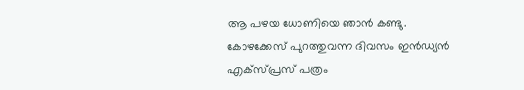ആ പഴയ ധോണിയെ ഞാന്‍ കണ്ടു. കോഴക്കേസ് പുറത്തുവന്ന ദിവസം ഇന്‍ഡ്യന്‍ എക്‌സ്പ്രസ് പത്രം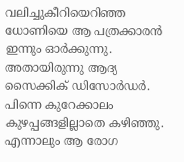വലിച്ചുകീറിയെറിഞ്ഞ ധോണിയെ ആ പത്രക്കാരന്‍ ഇന്നും ഓര്‍ക്കുന്നു. അതായിരുന്നു ആദ്യ സൈക്കിക് ഡിസോര്‍ഡര്‍. പിന്നെ കുറേക്കാലം കുഴപ്പങ്ങളില്ലാതെ കഴിഞ്ഞു. എന്നാലും ആ രോഗ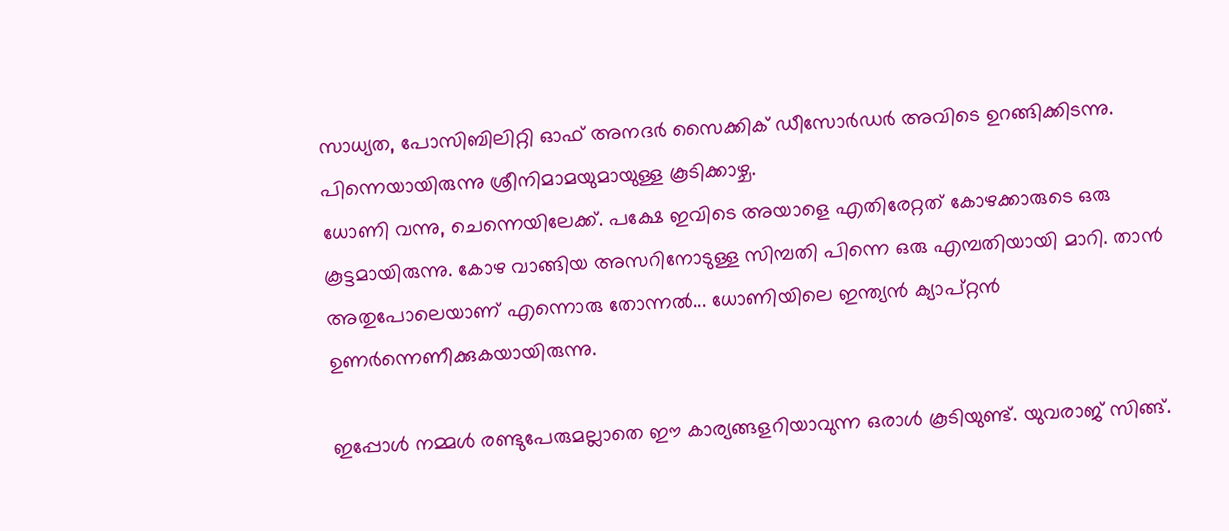സാധ്യത, പോസിബിലിറ്റി ഓഫ് അനദര്‍ സൈക്കിക് ഡീസോര്‍ഡര്‍ അവിടെ ഉറങ്ങിക്കിടന്നു. പിന്നെയായിരുന്നു ശ്രീനിമാമയുമായുള്ള കൂടിക്കാഴ്ച.
ധോണി വന്നു, ചെന്നെയിലേക്ക്. പക്ഷേ ഇവിടെ അയാളെ എതിരേറ്റത് കോഴക്കാരുടെ ഒരു കൂട്ടമായിരുന്നു. കോഴ വാങ്ങിയ അസറിനോടുള്ള സിമ്പതി പിന്നെ ഒരു എമ്പതിയായി മാറി. താന്‍ അതുപോലെയാണ് എന്നൊരു തോന്നല്‍... ധോണിയിലെ ഇന്ത്യന്‍ ക്യാപ്റ്റന്‍ ഉണര്‍ന്നെണീക്കുകയായിരുന്നു.

ഇപ്പോള്‍ നമ്മള്‍ രണ്ടുപേരുമല്ലാതെ ഈ കാര്യങ്ങളറിയാവുന്ന ഒരാള്‍ കൂടിയുണ്ട്. യുവരാജ് സിങ്ങ്.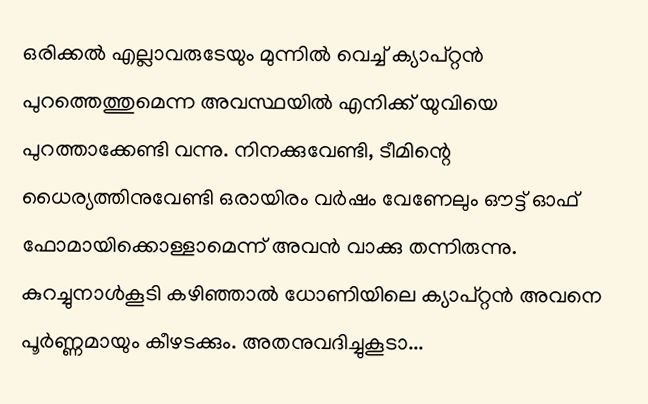ഒരിക്കല്‍ എല്ലാവരുടേയും മുന്നില്‍ വെച്ച് ക്യാപ്റ്റന്‍ പുറത്തെത്തുമെന്ന അവസ്ഥയില്‍ എനിക്ക് യുവിയെ പുറത്താക്കേണ്ടി വന്നു. നിനക്കുവേണ്ടി, ടീമിന്റെ ധൈര്യത്തിനുവേണ്ടി ഒരായിരം വര്‍ഷം വേണേലും ഔട്ട് ഓഫ് ഫോമായിക്കൊള്ളാമെന്ന് അവന്‍ വാക്കു തന്നിരുന്നു.
കുറച്ചുനാള്‍കൂടി കഴിഞ്ഞാല്‍ ധോണിയിലെ ക്യാപ്റ്റന്‍ അവനെ പൂര്‍ണ്ണമായും കീഴടക്കും. അതനുവദിച്ചുകൂടാ...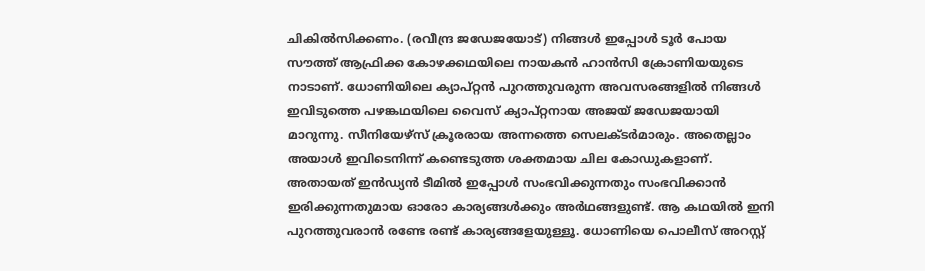ചികില്‍സിക്കണം. (രവീന്ദ്ര ജഡേജയോട്) നിങ്ങള്‍ ഇപ്പോള്‍ ടൂര്‍ പോയ സൗത്ത് ആഫ്രിക്ക കോഴക്കഥയിലെ നായകന്‍ ഹാന്‍സി ക്രോണിയയുടെ നാടാണ്. ധോണിയിലെ ക്യാപ്റ്റന്‍ പുറത്തുവരുന്ന അവസരങ്ങളില്‍ നിങ്ങള്‍ ഇവിടുത്തെ പഴങ്കഥയിലെ വൈസ് ക്യാപ്റ്റനായ അജയ് ജഡേജയായി മാറുന്നു. സീനിയേഴ്‌സ് ക്രൂരരായ അന്നത്തെ സെലക്ടര്‍മാരും. അതെല്ലാം അയാള്‍ ഇവിടെനിന്ന് കണ്ടെടുത്ത ശക്തമായ ചില കോഡുകളാണ്. അതായത് ഇന്‍ഡ്യന്‍ ടീമില്‍ ഇപ്പോള്‍ സംഭവിക്കുന്നതും സംഭവിക്കാന്‍ ഇരിക്കുന്നതുമായ ഓരോ കാര്യങ്ങള്‍ക്കും അര്‍ഥങ്ങളുണ്ട്. ആ കഥയില്‍ ഇനി പുറത്തുവരാന്‍ രണ്ടേ രണ്ട് കാര്യങ്ങളേയുള്ളൂ. ധോണിയെ പൊലീസ് അറസ്റ്റ്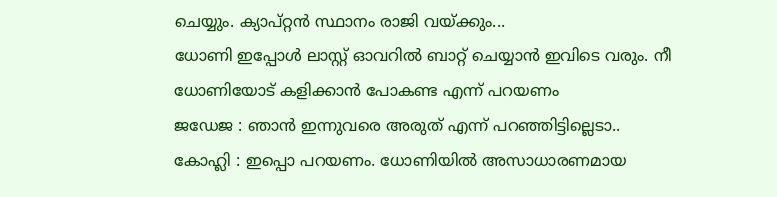ചെയ്യും. ക്യാപ്റ്റന്‍ സ്ഥാനം രാജി വയ്ക്കും...
ധോണി ഇപ്പോള്‍ ലാസ്റ്റ് ഓവറില്‍ ബാറ്റ് ചെയ്യാന്‍ ഇവിടെ വരും. നീ ധോണിയോട് കളിക്കാന്‍ പോകണ്ട എന്ന് പറയണം
ജഡേജ : ഞാന്‍ ഇന്നുവരെ അരുത് എന്ന് പറഞ്ഞിട്ടില്ലെടാ..
കോഹ്ലി : ഇപ്പൊ പറയണം. ധോണിയില്‍ അസാധാരണമായ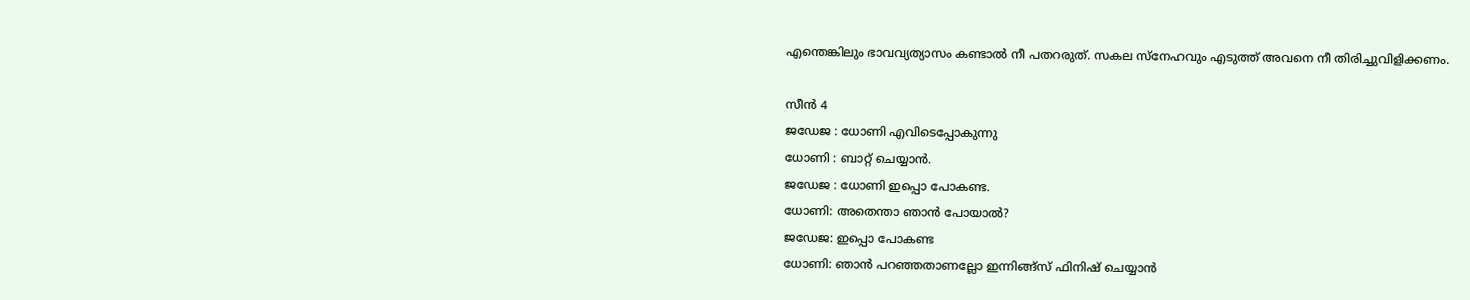എന്തെങ്കിലും ഭാവവ്യത്യാസം കണ്ടാല്‍ നീ പതറരുത്. സകല സ്‌നേഹവും എടുത്ത് അവനെ നീ തിരിച്ചുവിളിക്കണം.

സീന്‍ 4
ജഡേജ : ധോണി എവിടെപ്പോകുന്നു
ധോണി : ബാറ്റ് ചെയ്യാന്‍.
ജഡേജ : ധോണി ഇപ്പൊ പോകണ്ട.
ധോണി: അതെന്താ ഞാന്‍ പോയാല്‍?
ജഡേജ: ഇപ്പൊ പോകണ്ട
ധോണി: ഞാന്‍ പറഞ്ഞതാണല്ലോ ഇന്നിങ്ങ്‌സ് ഫിനിഷ് ചെയ്യാന്‍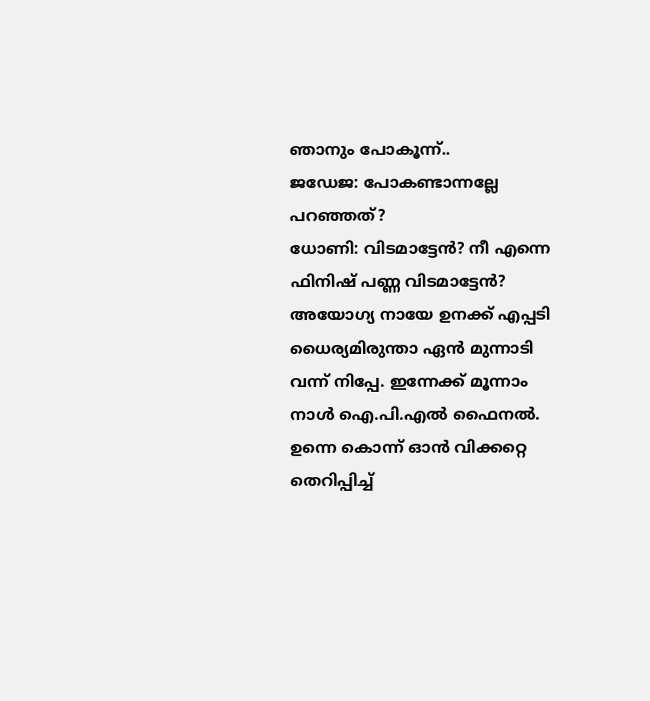ഞാനും പോകൂന്ന്..
ജഡേജ: പോകണ്ടാന്നല്ലേ പറഞ്ഞത്?
ധോണി: വിടമാട്ടേന്‍? നീ എന്നെ ഫിനിഷ് പണ്ണ വിടമാട്ടേന്‍? അയോഗ്യ നായേ ഉനക്ക് എപ്പടി ധൈര്യമിരുന്താ ഏന്‍ മുന്നാടി വന്ന് നിപ്പേ. ഇന്നേക്ക് മൂന്നാം നാള്‍ ഐ.പി.എല്‍ ഫൈനല്‍. ഉന്നെ കൊന്ന് ഓന്‍ വിക്കറ്റെ തെറിപ്പിച്ച്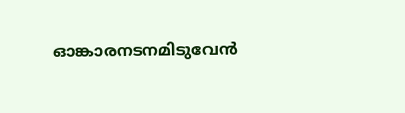ഓങ്കാരനടനമിടുവേന്‍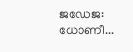ജഡേജ: ധോണീ...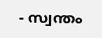- സ്വന്തം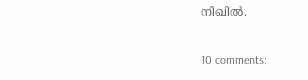നിഖില്‍.

10 comments: